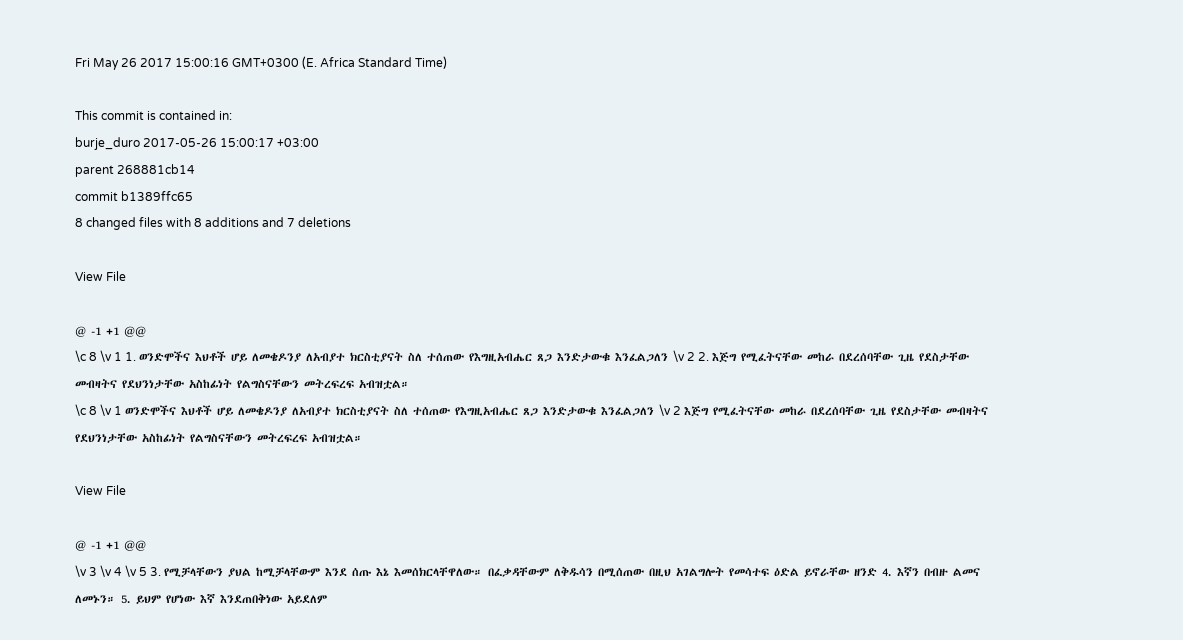Fri May 26 2017 15:00:16 GMT+0300 (E. Africa Standard Time)

This commit is contained in:
burje_duro 2017-05-26 15:00:17 +03:00
parent 268881cb14
commit b1389ffc65
8 changed files with 8 additions and 7 deletions

View File

@ -1 +1 @@
\c 8 \v 1 1. ወንድሞችና እህቶች ሆይ ለመቄዶንያ ለአብያተ ክርስቲያናት ስለ ተሰጠው የእግዚአብሔር ጸጋ እንድታውቁ እንፈልጋለን \v 2 2. እጅግ የሚፈትናቸው መከራ በደረሰባቸው ጊዜ የደስታቸው መብዛትና የደህንነታቸው አስከፊነት የልግስናቸውን መትረፍረፍ አብዝቷል።
\c 8 \v 1 ወንድሞችና እህቶች ሆይ ለመቄዶንያ ለአብያተ ክርስቲያናት ስለ ተሰጠው የእግዚአብሔር ጸጋ እንድታውቁ እንፈልጋለን \v 2 እጅግ የሚፈትናቸው መከራ በደረሰባቸው ጊዜ የደስታቸው መብዛትና የደህንነታቸው አስከፊነት የልግስናቸውን መትረፍረፍ አብዝቷል።

View File

@ -1 +1 @@
\v 3 \v 4 \v 5 3. የሚቻላቸውን ያህል ከሚቻላቸውም እንደ ሰጡ እኔ እመሰክርላቸዋለው። በፈቃዳቸውም ለቅዱሳን በሚሰጠው በዚህ አገልግሎት የመሳተፍ ዕድል ይኖራቸው ዘንድ 4. እኛን በብዙ ልመና ለመኑን። 5. ይህም የሆነው እኛ እንደጠበቅነው አይደለም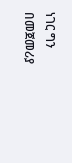ነገር ግን በመጀመሪያ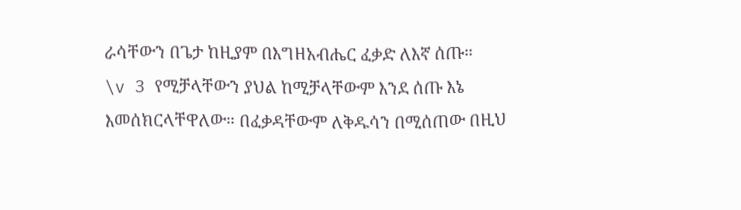ራሳቸውን በጌታ ከዚያም በእግዘአብሔር ፈቃድ ለእኛ ሰጡ።
\v 3 የሚቻላቸውን ያህል ከሚቻላቸውም እንደ ሰጡ እኔ እመሰክርላቸዋለው። በፈቃዳቸውም ለቅዱሳን በሚሰጠው በዚህ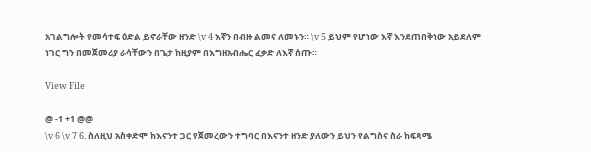አገልግሎት የመሳተፍ ዕድል ይኖራቸው ዘንድ \v 4 እኛን በብዙ ልመና ለመኑን። \v 5 ይህም የሆነው እኛ እንደጠበቅነው አይደለም ነገር ግን በመጀመሪያ ራሳቸውን በጌታ ከዚያም በእግዘአብሔር ፈቃድ ለእኛ ሰጡ።

View File

@ -1 +1 @@
\v 6 \v 7 6. ስለዚህ አስቀድሞ ከእናንተ ጋር የጀመረውን ተግባር በእናንተ ዘንድ ያለውን ይህን የልግስና ስራ ከፍጻሜ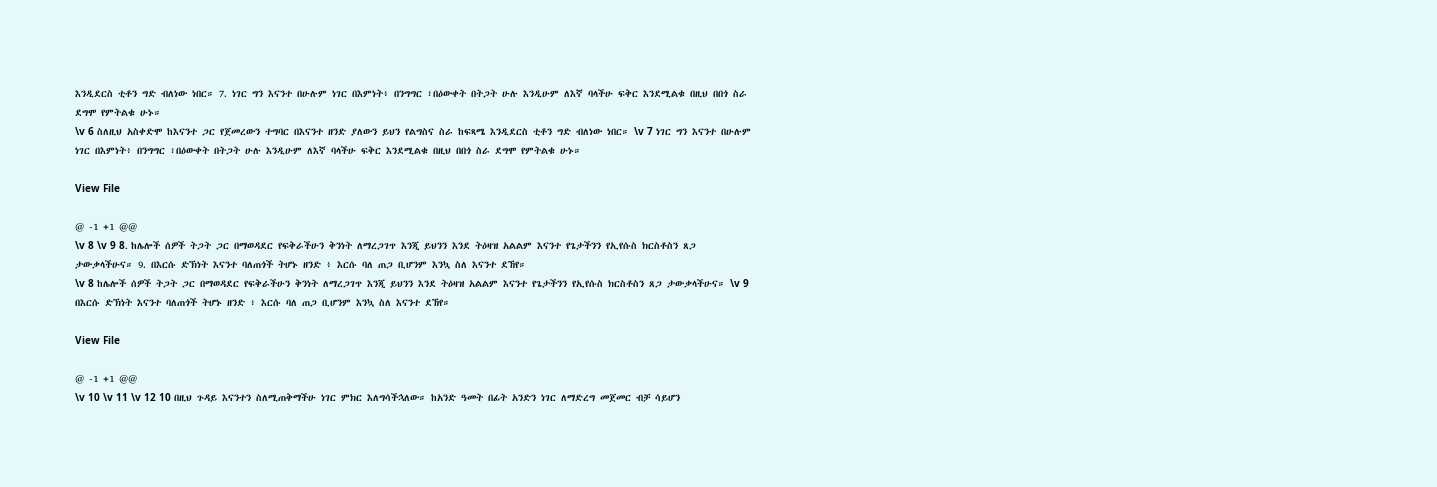እንዲደርስ ቲቶን ግድ ብለነው ነበር። 7. ነገር ግን እናንተ በሁሉም ነገር በእምነት፥ በንግግር ፣በዕውቀት በትጋት ሁሉ እንዲሁም ለእኛ ባላችሁ ፍቅር እንደሚልቁ በዚህ በበጎ ስራ ደግሞ የምትልቁ ሁኑ።
\v 6 ስለዚህ አስቀድሞ ከእናንተ ጋር የጀመረውን ተግባር በእናንተ ዘንድ ያለውን ይህን የልግስና ስራ ከፍጻሜ እንዲደርስ ቲቶን ግድ ብለነው ነበር። \v 7 ነገር ግን እናንተ በሁሉም ነገር በእምነት፥ በንግግር ፣በዕውቀት በትጋት ሁሉ እንዲሁም ለእኛ ባላችሁ ፍቅር እንደሚልቁ በዚህ በበጎ ስራ ደግሞ የምትልቁ ሁኑ።

View File

@ -1 +1 @@
\v 8 \v 9 8. ከሌሎች ሰዎች ትጋት ጋር በማወዳደር የፍቅራችሁን ቅንነት ለማረጋገጥ እንጂ ይህንን እንደ ትዕዛዝ አልልም እናንተ የጌታችንን የኢየሱስ ክርስቶስን ጸጋ ታውቃላችሁና። 9. በእርሱ ድኽነት እናንተ ባለጠጎች ትሆኑ ዘንድ ፥ እርሱ ባለ ጠጋ ቢሆንም እንኳ ስለ እናንተ ደኸየ።
\v 8 ከሌሎች ሰዎች ትጋት ጋር በማወዳደር የፍቅራችሁን ቅንነት ለማረጋገጥ እንጂ ይህንን እንደ ትዕዛዝ አልልም እናንተ የጌታችንን የኢየሱስ ክርስቶስን ጸጋ ታውቃላችሁና። \v 9 በእርሱ ድኽነት እናንተ ባለጠጎች ትሆኑ ዘንድ ፥ እርሱ ባለ ጠጋ ቢሆንም እንኳ ስለ እናንተ ደኸየ።

View File

@ -1 +1 @@
\v 10 \v 11 \v 12 10 በዚህ ጉዳይ እናንተን ስለሚጠቅማችሁ ነገር ምክር እለግሳችኋለው። ከአንድ ዓመት በፊት አንድን ነገር ለማድረግ መጀመር ብቻ ሳይሆን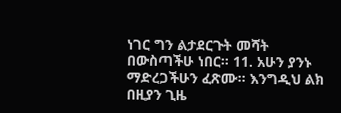ነገር ግን ልታደርጉት መሻት በውስጣችሁ ነበር። 11. አሁን ያንኑ ማድረጋችሁን ፈጽሙ። እንግዲህ ልክ በዚያን ጊዜ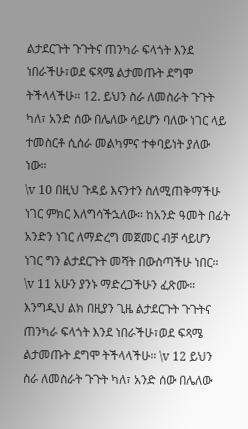ልታደርጉት ጉጉትና ጠንካራ ፍላጎት እንደ ነበራችሁ፣ወደ ፍጻሜ ልታመጡት ደግሞ ትችላላችሁ። 12. ይህን ስራ ለመስራት ጉጉት ካለ፣ አንድ ሰው በሌለው ሳይሆን ባለው ነገር ላይ ተመስርቶ ሲሰራ መልካምና ተቀባይነት ያለው ነው።
\v 10 በዚህ ጉዳይ እናንተን ስለሚጠቅማችሁ ነገር ምክር እለግሳችኋለው። ከአንድ ዓመት በፊት አንድን ነገር ለማድረግ መጀመር ብቻ ሳይሆን ነገር ግን ልታደርጉት መሻት በውስጣችሁ ነበር። \v 11 አሁን ያንኑ ማድረጋችሁን ፈጽሙ። እንግዲህ ልክ በዚያን ጊዜ ልታደርጉት ጉጉትና ጠንካራ ፍላጎት እንደ ነበራችሁ፣ወደ ፍጻሜ ልታመጡት ደግሞ ትችላላችሁ። \v 12 ይህን ስራ ለመስራት ጉጉት ካለ፣ አንድ ሰው በሌለው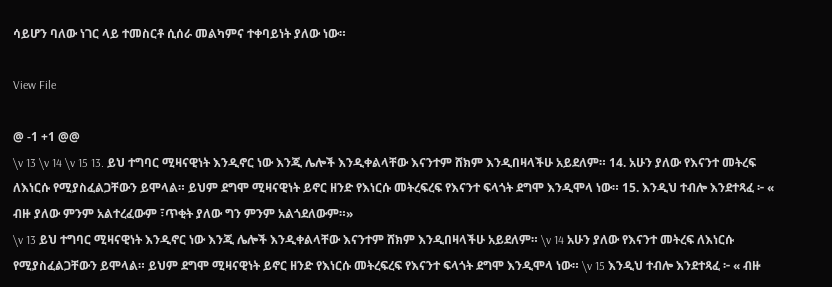ሳይሆን ባለው ነገር ላይ ተመስርቶ ሲሰራ መልካምና ተቀባይነት ያለው ነው።

View File

@ -1 +1 @@
\v 13 \v 14 \v 15 13. ይህ ተግባር ሚዛናዊነት እንዲኖር ነው እንጂ ሌሎች እንዲቀልላቸው እናንተም ሸክም እንዲበዛላችሁ አይደለም። 14. አሁን ያለው የእናንተ መትረፍ ለእነርሱ የሚያስፈልጋቸውን ይሞላል። ይህም ደግሞ ሚዛናዊነት ይኖር ዘንድ የእነርሱ መትረፍረፍ የእናንተ ፍላጎት ደግሞ እንዲሞላ ነው። 15. እንዲህ ተብሎ እንደተጻፈ ፦ « ብዙ ያለው ምንም አልተረፈውም ፣ጥቂት ያለው ግን ምንም አልጎደለውም።»
\v 13 ይህ ተግባር ሚዛናዊነት እንዲኖር ነው እንጂ ሌሎች እንዲቀልላቸው እናንተም ሸክም እንዲበዛላችሁ አይደለም። \v 14 አሁን ያለው የእናንተ መትረፍ ለእነርሱ የሚያስፈልጋቸውን ይሞላል። ይህም ደግሞ ሚዛናዊነት ይኖር ዘንድ የእነርሱ መትረፍረፍ የእናንተ ፍላጎት ደግሞ እንዲሞላ ነው። \v 15 እንዲህ ተብሎ እንደተጻፈ ፦ « ብዙ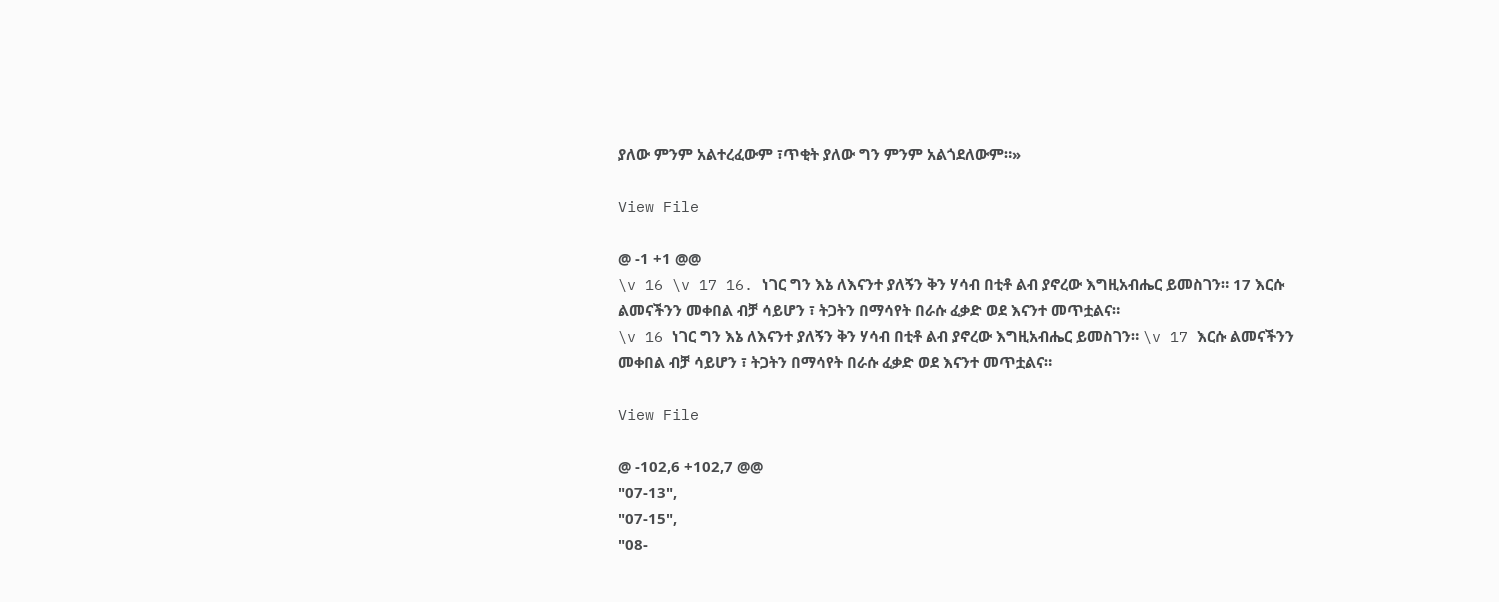ያለው ምንም አልተረፈውም ፣ጥቂት ያለው ግን ምንም አልጎደለውም።»

View File

@ -1 +1 @@
\v 16 \v 17 16. ነገር ግን እኔ ለእናንተ ያለኝን ቅን ሃሳብ በቲቶ ልብ ያኖረው እግዚአብሔር ይመስገን። 17 እርሱ ልመናችንን መቀበል ብቻ ሳይሆን ፣ ትጋትን በማሳየት በራሱ ፈቃድ ወደ እናንተ መጥቷልና።
\v 16 ነገር ግን እኔ ለእናንተ ያለኝን ቅን ሃሳብ በቲቶ ልብ ያኖረው እግዚአብሔር ይመስገን። \v 17 እርሱ ልመናችንን መቀበል ብቻ ሳይሆን ፣ ትጋትን በማሳየት በራሱ ፈቃድ ወደ እናንተ መጥቷልና።

View File

@ -102,6 +102,7 @@
"07-13",
"07-15",
"08-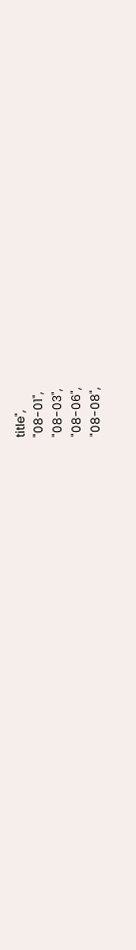title",
"08-01",
"08-03",
"08-06",
"08-08",